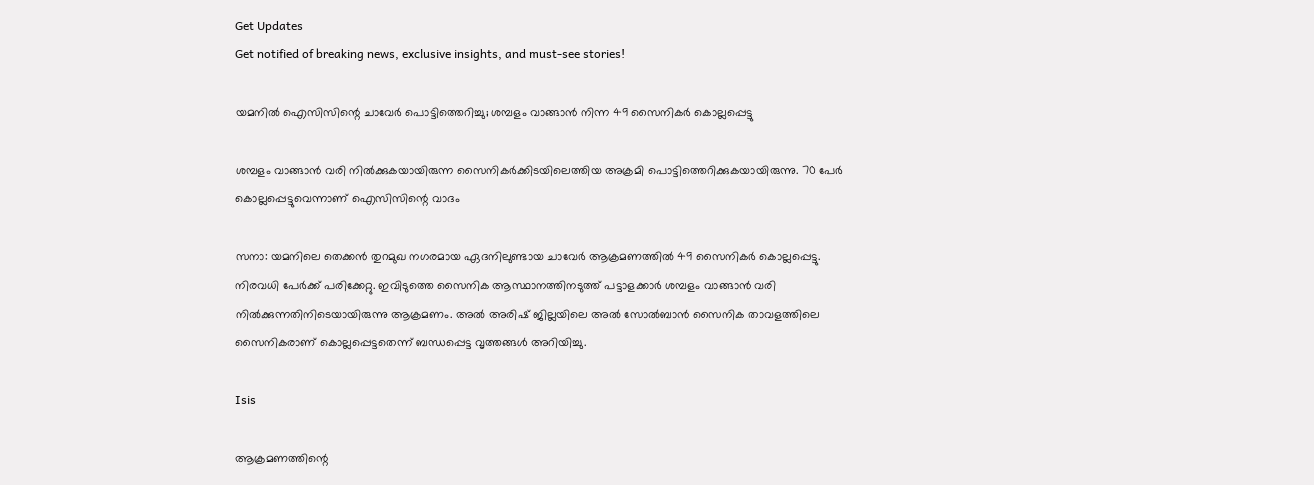Get Updates
Get notified of breaking news, exclusive insights, and must-see stories!

യമനില്‍ ഐസിസിന്റെ ചാവേര്‍ പൊട്ടിത്തെറിച്ചു; ശമ്പളം വാങ്ങാന്‍ നിന്ന 49 സൈനികര്‍ കൊല്ലപ്പെട്ടു

ശമ്പളം വാങ്ങാന്‍ വരി നില്‍ക്കുകയായിരുന്ന സൈനികര്‍ക്കിടയിലെത്തിയ അക്രമി പൊട്ടിത്തെറിക്കുകയായിരുന്നു. 70 പേര്‍ കൊല്ലപ്പെട്ടുവെന്നാണ് ഐസിസിന്റെ വാദം

സനാ: യമനിലെ തെക്കന്‍ തുറമുഖ നഗരമായ ഏദനിലുണ്ടായ ചാവേര്‍ ആക്രമണത്തില്‍ 49 സൈനികര്‍ കൊല്ലപ്പെട്ടു. നിരവധി പേര്‍ക്ക് പരിക്കേറ്റു. ഇവിടുത്തെ സൈനിക ആസ്ഥാനത്തിനടുത്ത് പട്ടാളക്കാര്‍ ശമ്പളം വാങ്ങാന്‍ വരി നില്‍ക്കുന്നതിനിടെയായിരുന്നു ആക്രമണം. അല്‍ അരിഷ് ജില്ലയിലെ അല്‍ സോല്‍ബാന്‍ സൈനിക താവളത്തിലെ സൈനികരാണ് കൊല്ലപ്പെട്ടതെന്ന് ബന്ധപ്പെട്ട വൃത്തങ്ങള്‍ അറിയിച്ചു.

Isis

ആക്രമണത്തിന്റെ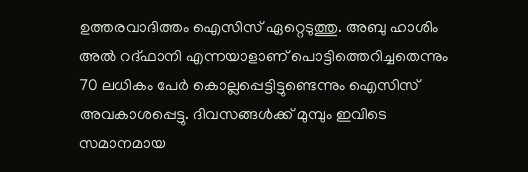ഉത്തരവാദിത്തം ഐസിസ് ഏറ്റെടുത്തു. അബു ഹാശിം അല്‍ റദ്ഫാനി എന്നയാളാണ് പൊട്ടിത്തെറിച്ചതെന്നും 70 ലധികം പേര്‍ കൊല്ലപ്പെട്ടിട്ടുണ്ടെന്നും ഐസിസ് അവകാശപ്പെട്ടു. ദിവസങ്ങള്‍ക്ക് മുമ്പും ഇവിടെ സമാനമായ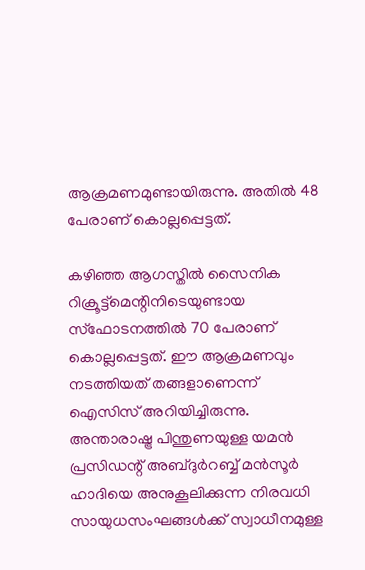ആക്രമണമുണ്ടായിരുന്നു. അതില്‍ 48 പേരാണ് കൊല്ലപ്പെട്ടത്.

കഴിഞ്ഞ ആഗസ്തില്‍ സൈനിക റിക്രൂട്ട്‌മെന്റിനിടെയുണ്ടായ സ്‌ഫോടനത്തില്‍ 70 പേരാണ് കൊല്ലപ്പെട്ടത്. ഈ ആക്രമണവും നടത്തിയത് തങ്ങളാണെന്ന് ഐസിസ് അറിയിച്ചിരുന്നു. അന്താരാഷ്ട്ര പിന്തുണയുള്ള യമന്‍ പ്രസിഡന്റ് അബ്ദുര്‍റബ്ബ് മന്‍സൂര്‍ ഹാദിയെ അനുകൂലിക്കുന്ന നിരവധി സായുധസംഘങ്ങള്‍ക്ക് സ്വാധീനമുള്ള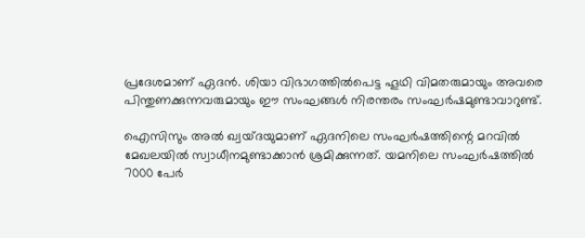പ്രദേശമാണ് ഏദന്‍. ശിയാ വിഭാഗത്തില്‍പെട്ട ഹൂഥി വിമതരുമായും അവരെ പിന്തുണക്കുന്നവരുമായും ഈ സംഘങ്ങള്‍ നിരന്തരം സംഘര്‍ഷമുണ്ടാവാറുണ്ട്.

ഐസിസും അല്‍ ഖ്വയ്ദയുമാണ് ഏദനിലെ സംഘര്‍ഷത്തിന്റെ മറവില്‍ മേഖലയില്‍ സ്വാധീനമുണ്ടാക്കാന്‍ ശ്രമിക്കുന്നത്. യമനിലെ സംഘര്‍ഷത്തില്‍ 7000 പേര്‍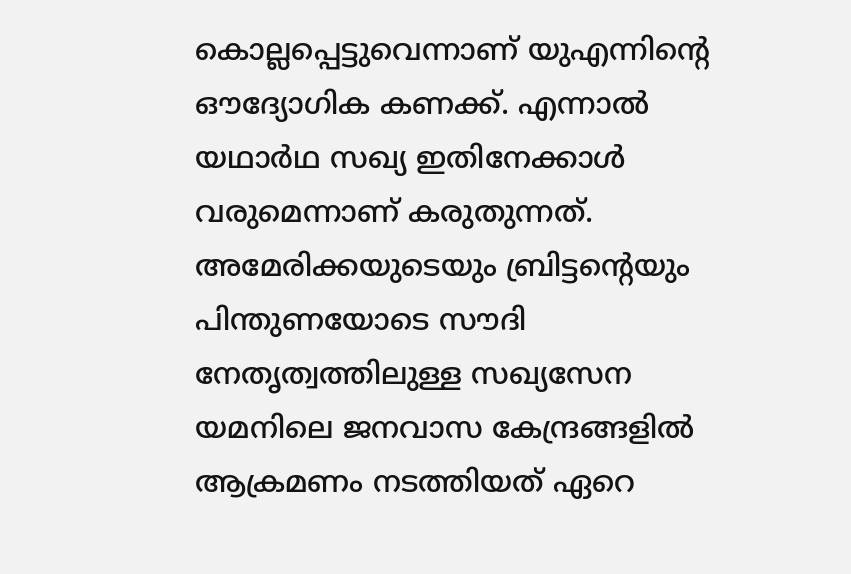കൊല്ലപ്പെട്ടുവെന്നാണ് യുഎന്നിന്റെ ഔദ്യോഗിക കണക്ക്. എന്നാല്‍ യഥാര്‍ഥ സഖ്യ ഇതിനേക്കാള്‍ വരുമെന്നാണ് കരുതുന്നത്. അമേരിക്കയുടെയും ബ്രിട്ടന്റെയും പിന്തുണയോടെ സൗദി നേതൃത്വത്തിലുള്ള സഖ്യസേന യമനിലെ ജനവാസ കേന്ദ്രങ്ങളില്‍ ആക്രമണം നടത്തിയത് ഏറെ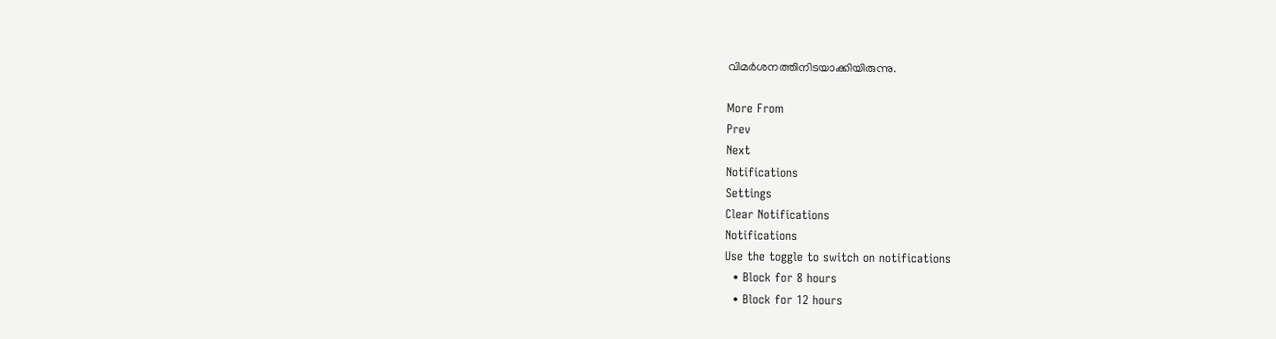വിമര്‍ശനത്തിനിടയാക്കിയിരുന്നു.

More From
Prev
Next
Notifications
Settings
Clear Notifications
Notifications
Use the toggle to switch on notifications
  • Block for 8 hours
  • Block for 12 hours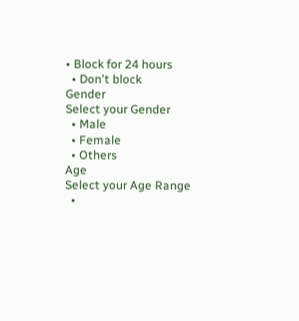• Block for 24 hours
  • Don't block
Gender
Select your Gender
  • Male
  • Female
  • Others
Age
Select your Age Range
  •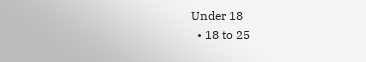Under 18
  • 18 to 25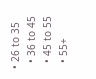• 26 to 35
  • 36 to 45
  • 45 to 55
  • 55+